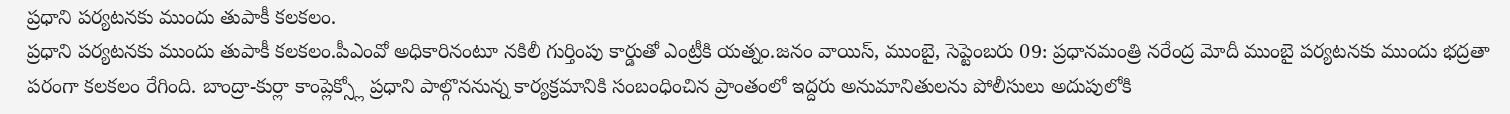ప్రధాని పర్యటనకు ముందు తుపాకీ కలకలం.
ప్రధాని పర్యటనకు ముందు తుపాకీ కలకలం.పీఎంవో అధికారినంటూ నకిలీ గుర్తింపు కార్డుతో ఎంట్రీకి యత్నం.జనం వాయిస్, ముంబై, సెప్టెంబరు 09: ప్రధానమంత్రి నరేంద్ర మోదీ ముంబై పర్యటనకు ముందు భద్రతా పరంగా కలకలం రేగింది. బాంద్రా-కుర్లా కాంప్లెక్స్లో ప్రధాని పాల్గొననున్న కార్యక్రమానికి సంబంధించిన ప్రాంతంలో ఇద్దరు అనుమానితులను పోలీసులు అదుపులోకి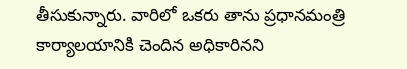తీసుకున్నారు. వారిలో ఒకరు తాను ప్రధానమంత్రి కార్యాలయానికి చెందిన అధికారినని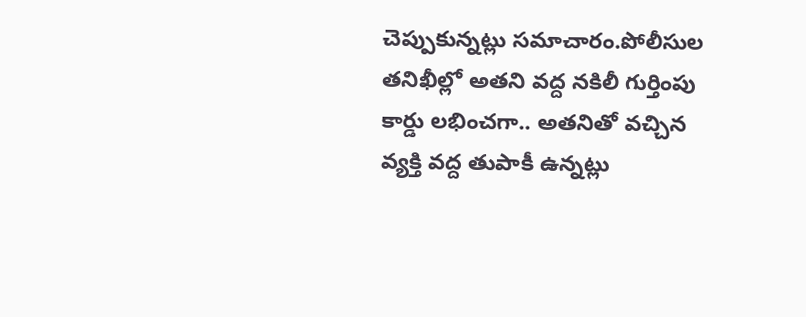చెప్పుకున్నట్లు సమాచారం.పోలీసుల తనిఖీల్లో అతని వద్ద నకిలీ గుర్తింపు కార్డు లభించగా.. అతనితో వచ్చిన వ్యక్తి వద్ద తుపాకీ ఉన్నట్లు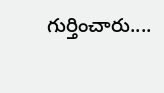గుర్తించారు....